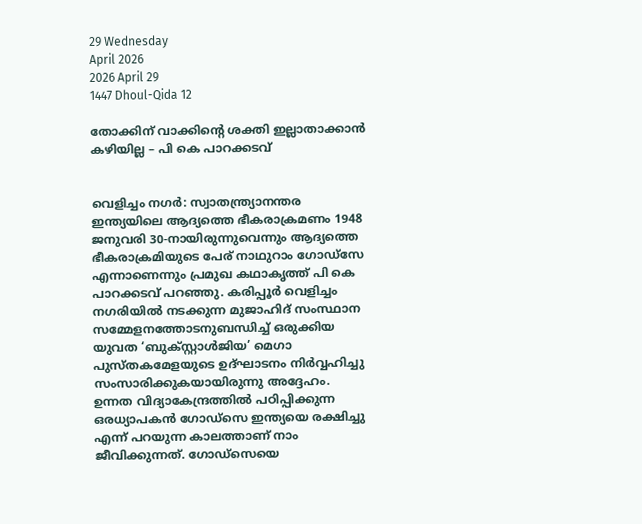29 Wednesday
April 2026
2026 April 29
1447 Dhoul-Qida 12

തോക്കിന് വാക്കിന്റെ ശക്തി ഇല്ലാതാക്കാന്‍ കഴിയില്ല – പി കെ പാറക്കടവ്‌


വെളിച്ചം നഗര്‍: സ്വാതന്ത്ര്യാനന്തര ഇന്ത്യയിലെ ആദ്യത്തെ ഭീകരാക്രമണം 1948 ജനുവരി 30-നായിരുന്നുവെന്നും ആദ്യത്തെ ഭീകരാക്രമിയുടെ പേര് നാഥുറാം ഗോഡ്‌സേ എന്നാണെന്നും പ്രമുഖ കഥാകൃത്ത് പി കെ പാറക്കടവ് പറഞ്ഞു. കരിപ്പൂര്‍ വെളിച്ചം നഗരിയില്‍ നടക്കുന്ന മുജാഹിദ് സംസ്ഥാന സമ്മേളനത്തോടനുബന്ധിച്ച് ഒരുക്കിയ യുവത ‘ബുക്സ്റ്റാള്‍ജിയ’ മെഗാ പുസ്തകമേളയുടെ ഉദ്ഘാടനം നിര്‍വ്വഹിച്ചു സംസാരിക്കുകയായിരുന്നു അദ്ദേഹം.
ഉന്നത വിദ്യാകേന്ദ്രത്തില്‍ പഠിപ്പിക്കുന്ന ഒരധ്യാപകന്‍ ഗോഡ്‌സെ ഇന്ത്യയെ രക്ഷിച്ചു എന്ന് പറയുന്ന കാലത്താണ് നാം ജീവിക്കുന്നത്. ഗോഡ്‌സെയെ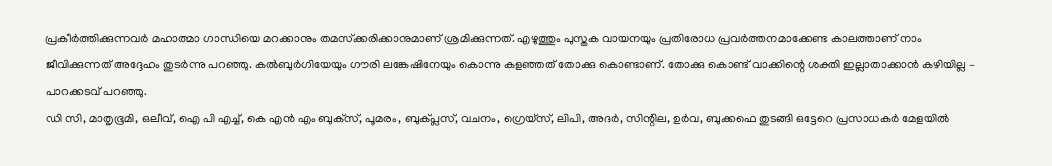പ്രകീര്‍ത്തിക്കുന്നവര്‍ മഹാത്മാ ഗാന്ധിയെ മറക്കാനും തമസ്‌ക്കരിക്കാനുമാണ് ശ്രമിക്കുന്നത്. എഴുത്തും പുസ്തക വായനയും പ്രതിരോധ പ്രവര്‍ത്തനമാക്കേണ്ട കാലത്താണ് നാം ജീവിക്കുന്നത് അദ്ദേഹം തുടര്‍ന്നു പറഞ്ഞു. കല്‍ബുര്‍ഗിയേയും ഗൗരി ലങ്കേഷിനേയും കൊന്നു കളഞ്ഞത് തോക്കു കൊണ്ടാണ്. തോക്കു കൊണ്ട് വാക്കിന്റെ ശക്തി ഇല്ലാതാക്കാന്‍ കഴിയില്ല – പാറക്കടവ് പറഞ്ഞു.
ഡി സി, മാതൃഭൂമി, ഒലീവ്, ഐ പി എച്ച്, കെ എന്‍ എം ബുക്‌സ്, പൂമരം, ബുക്പ്ലസ്, വചനം, ഗ്രെയ്‌സ്, ലിപി, അദര്‍, സിന്റില, ഉര്‍വ, ബുക്കഫെ തുടങ്ങി ഒട്ടേറെ പ്രസാധകര്‍ മേളയില്‍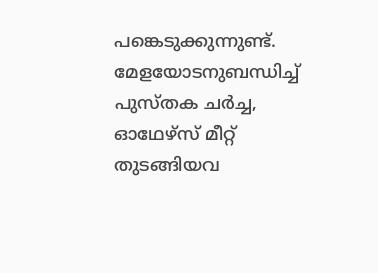പങ്കെടുക്കുന്നുണ്ട്. മേളയോടനുബന്ധിച്ച് പുസ്തക ചര്‍ച്ച, ഓഥേഴ്‌സ് മീറ്റ് തുടങ്ങിയവ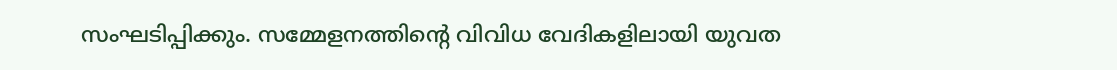സംഘടിപ്പിക്കും. സമ്മേളനത്തിന്റെ വിവിധ വേദികളിലായി യുവത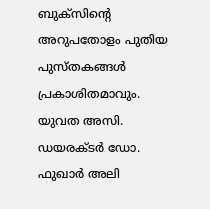ബുക്‌സിന്റെ അറുപതോളം പുതിയ പുസ്തകങ്ങള്‍ പ്രകാശിതമാവും.
യുവത അസി. ഡയരക്ടര്‍ ഡോ. ഫുഖാര്‍ അലി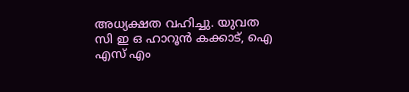അധ്യക്ഷത വഹിച്ചു. യുവത സി ഇ ഒ ഹാറൂന്‍ കക്കാട്, ഐ എസ് എം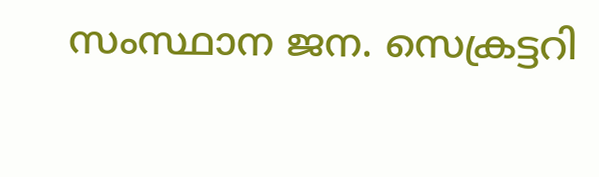സംസ്ഥാന ജന. സെക്രട്ടറി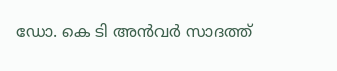ഡോ. കെ ടി അന്‍വര്‍ സാദത്ത്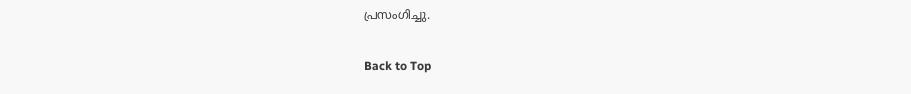പ്രസംഗിച്ചു.

Back to Top